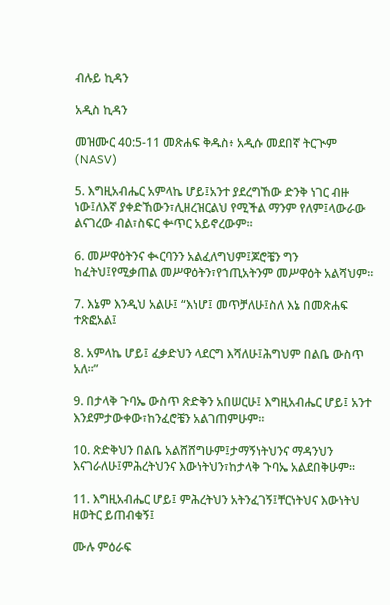ብሉይ ኪዳን

አዲስ ኪዳን

መዝሙር 40:5-11 መጽሐፍ ቅዱስ፥ አዲሱ መደበኛ ትርጒም (NASV)

5. እግዚአብሔር አምላኬ ሆይ፤አንተ ያደረግኸው ድንቅ ነገር ብዙ ነው፤ለእኛ ያቀድኸውን፣ሊዘረዝርልህ የሚችል ማንም የለም፤ላውራው ልናገረው ብል፣ስፍር ቍጥር አይኖረውም።

6. መሥዋዕትንና ቊርባንን አልፈለግህም፤ጆሮቼን ግን ከፈትህ፤የሚቃጠል መሥዋዕትን፣የኀጢአትንም መሥዋዕት አልሻህም።

7. እኔም እንዲህ አልሁ፤ “እነሆ፤ መጥቻለሁ፤ስለ እኔ በመጽሐፍ ተጽፎአል፤

8. አምላኬ ሆይ፤ ፈቃድህን ላደርግ እሻለሁ፤ሕግህም በልቤ ውስጥ አለ።”

9. በታላቅ ጉባኤ ውስጥ ጽድቅን አበሠርሁ፤ እግዚአብሔር ሆይ፤ አንተ እንደምታውቀው፣ከንፈሮቼን አልገጠምሁም።

10. ጽድቅህን በልቤ አልሸሸግሁም፤ታማኝነትህንና ማዳንህን እናገራለሁ፤ምሕረትህንና እውነትህን፣ከታላቅ ጉባኤ አልደበቅሁም።

11. እግዚአብሔር ሆይ፤ ምሕረትህን አትንፈገኝ፤ቸርነትህና እውነትህ ዘወትር ይጠብቁኝ፤

ሙሉ ምዕራፍ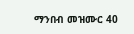ማንበብ መዝሙር 40